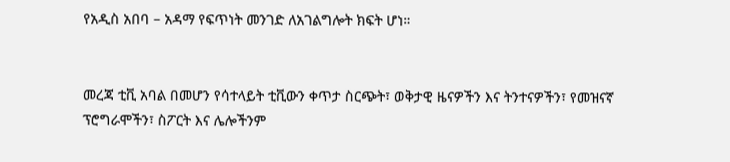የአዲስ አበባ – አዳማ የፍጥነት መንገድ ለአገልግሎት ክፍት ሆነ።


መረጃ ቲቪ አባል በመሆን የሳተላይት ቲቪውን ቀጥታ ስርጭት፣ ወቅታዊ ዜናዎችን እና ትንተናዎችን፣ የመዝናኛ ፕሮግራሞችን፣ ስፖርት እና ሌሎችንም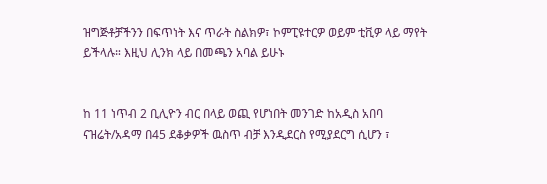ዝግጅቶቻችንን በፍጥነት እና ጥራት ስልክዎ፣ ኮምፒዩተርዎ ወይም ቲቪዎ ላይ ማየት ይችላሉ። እዚህ ሊንክ ላይ በመጫን አባል ይሁኑ


ከ 11 ነጥብ 2 ቢሊዮን ብር በላይ ወጪ የሆነበት መንገድ ከአዲስ አበባ ናዝሬት/አዳማ በ45 ደቆቃዎች ዉስጥ ብቻ እንዲደርስ የሚያደርግ ሲሆን ፣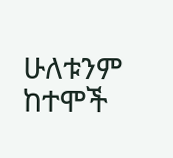ሁለቱንም ከተሞች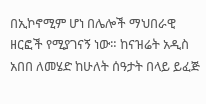በኢኮኖሚም ሆነ በሌሎች ማህበራዊ ዘርፎች የሚያገናኝ ነው። ከናዝሬት አዲስ አበበ ለመሄድ ከሁለት ሰዓታት በላይ ይፈጅ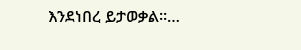እንደነበረ ይታወቃል።…